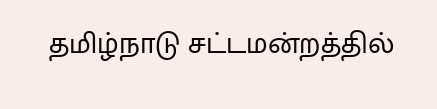தமிழ்நாடு சட்டமன்றத்தில்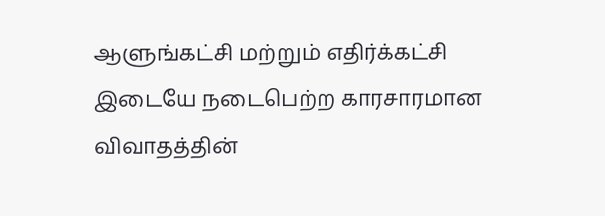ஆளுங்கட்சி மற்றும் எதிர்க்கட்சி இடையே நடைபெற்ற காரசாரமான விவாதத்தின்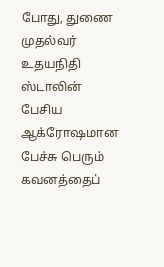போது, துணை முதல்வர் உதயநிதி ஸ்டாலின் பேசிய ஆக்ரோஷமான பேச்சு பெரும் கவனத்தைப்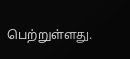பெற்றுள்ளது.